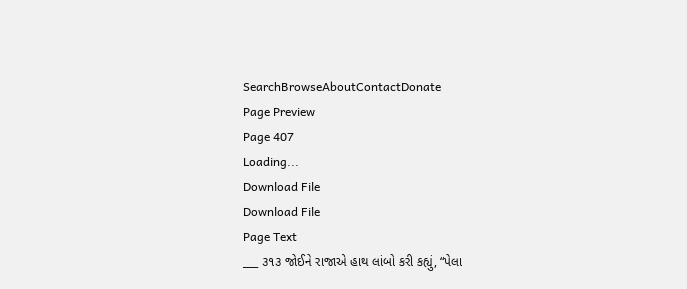SearchBrowseAboutContactDonate
Page Preview
Page 407
Loading...
Download File
Download File
Page Text
___ ૩૧૩ જોઈને રાજાએ હાથ લાંબો કરી કહ્યું, “પેલા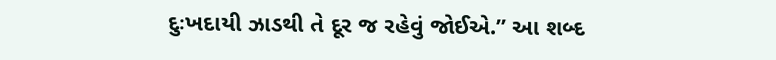દુઃખદાયી ઝાડથી તે દૂર જ રહેવું જોઈએ.” આ શબ્દ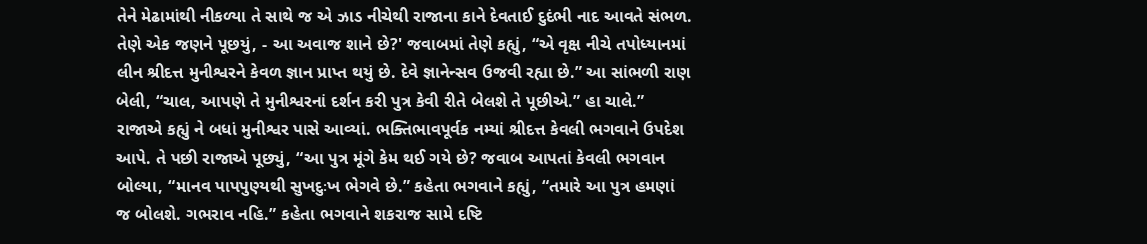તેને મેઢામાંથી નીકળ્યા તે સાથે જ એ ઝાડ નીચેથી રાજાના કાને દેવતાઈ દુદંભી નાદ આવતે સંભળ. તેણે એક જણને પૂછયું, - આ અવાજ શાને છે?' જવાબમાં તેણે કહ્યું, “એ વૃક્ષ નીચે તપોધ્યાનમાં લીન શ્રીદત્ત મુનીશ્વરને કેવળ જ્ઞાન પ્રાપ્ત થયું છે. દેવે જ્ઞાનેન્સવ ઉજવી રહ્યા છે.” આ સાંભળી રાણ બેલી, “ચાલ, આપણે તે મુનીશ્વરનાં દર્શન કરી પુત્ર કેવી રીતે બેલશે તે પૂછીએ.” હા ચાલે.” રાજાએ કહ્યું ને બધાં મુનીશ્વર પાસે આવ્યાં. ભક્તિભાવપૂર્વક નમ્યાં શ્રીદત્ત કેવલી ભગવાને ઉપદેશ આપે. તે પછી રાજાએ પૂછ્યું, “આ પુત્ર મૂંગે કેમ થઈ ગયે છે? જવાબ આપતાં કેવલી ભગવાન બોલ્યા, “માનવ પાપપુણ્યથી સુખદુઃખ ભેગવે છે.” કહેતા ભગવાને કહ્યું, “તમારે આ પુત્ર હમણાં જ બોલશે. ગભરાવ નહિ.” કહેતા ભગવાને શકરાજ સામે દષ્ટિ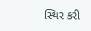સ્થિર કરી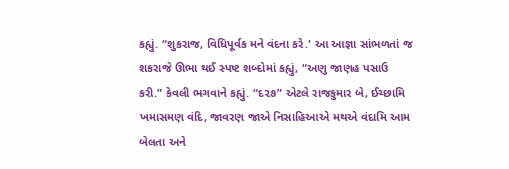કહ્યું. “શુકરાજ, વિધિપૂર્વક મને વંદના કરે.' આ આજ્ઞા સાંભળતાં જ શકરાજે ઊભા થઈ સ્પષ્ટ શબ્દોમાં કહ્યું, “અણુ જાણહ પસાઉ કરી.” કેવલી ભગવાને કહ્યું. “દ૨૭” એટલે રાજકુમાર બે, ઈચ્છામિ ખમાસમણ વંદિ, જાવરણ જાએ નિસાહિઆએ મથએ વંદામિ આમ બેલતા અને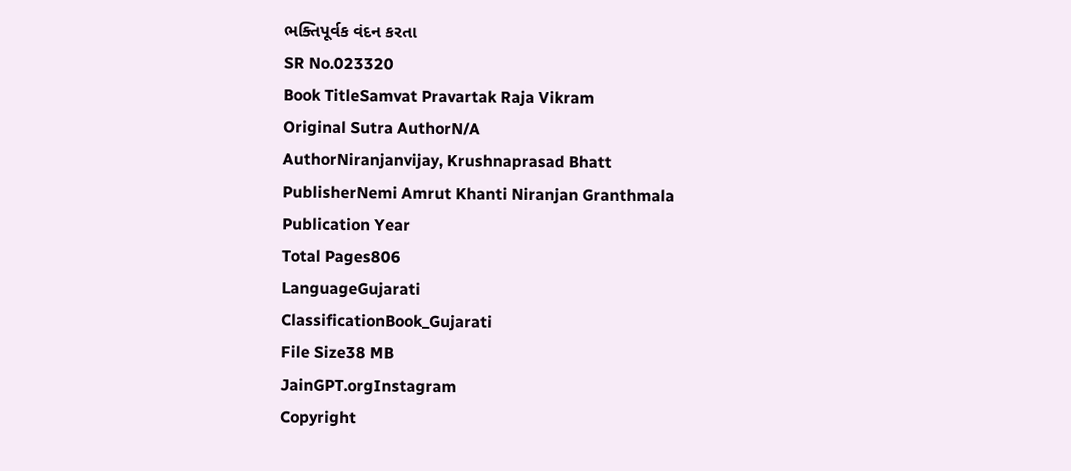ભક્તિપૂર્વક વંદન કરતા
SR No.023320
Book TitleSamvat Pravartak Raja Vikram
Original Sutra AuthorN/A
AuthorNiranjanvijay, Krushnaprasad Bhatt
PublisherNemi Amrut Khanti Niranjan Granthmala
Publication Year
Total Pages806
LanguageGujarati
ClassificationBook_Gujarati
File Size38 MB
JainGPT.orgInstagram
Copyright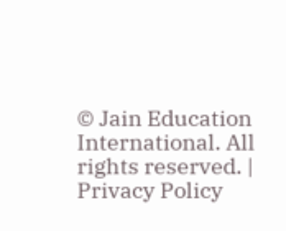© Jain Education International. All rights reserved. | Privacy Policy